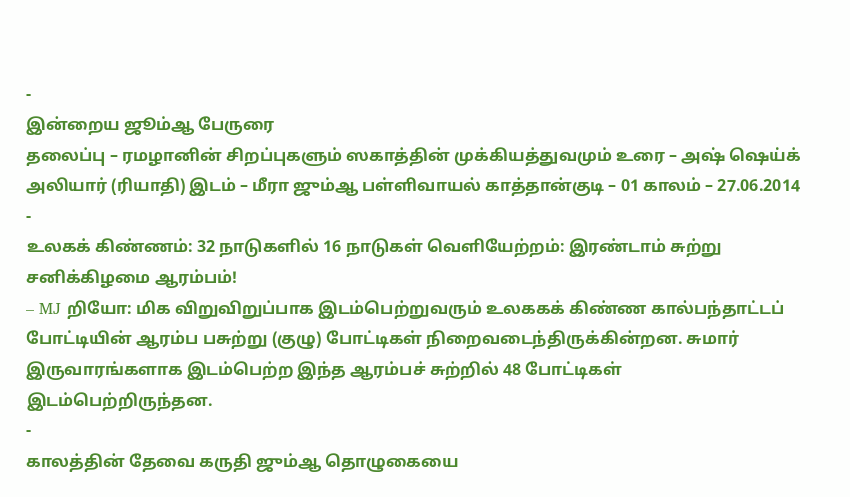-
இன்றைய ஜூம்ஆ பேருரை
தலைப்பு – ரமழானின் சிறப்புகளும் ஸகாத்தின் முக்கியத்துவமும் உரை – அஷ் ஷெய்க் அலியார் (ரியாதி) இடம் – மீரா ஜும்ஆ பள்ளிவாயல் காத்தான்குடி – 01 காலம் – 27.06.2014
-
உலகக் கிண்ணம்: 32 நாடுகளில் 16 நாடுகள் வெளியேற்றம்: இரண்டாம் சுற்று சனிக்கிழமை ஆரம்பம்!
– MJ றியோ: மிக விறுவிறுப்பாக இடம்பெற்றுவரும் உலககக் கிண்ண கால்பந்தாட்டப் போட்டியின் ஆரம்ப பசுற்று (குழு) போட்டிகள் நிறைவடைந்திருக்கின்றன. சுமார் இருவாரங்களாக இடம்பெற்ற இந்த ஆரம்பச் சுற்றில் 48 போட்டிகள் இடம்பெற்றிருந்தன.
-
காலத்தின் தேவை கருதி ஜும்ஆ தொழுகையை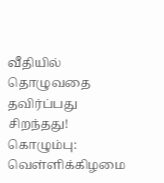வீதியில் தொழுவதை தவிர்ப்பது சிறந்தது!
கொழும்பு: வெள்ளிக்கிழமை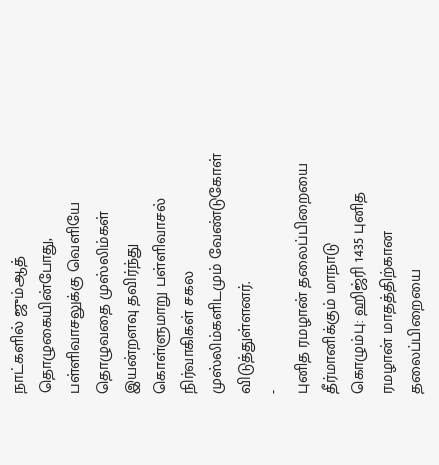நாட்களில் ஜும்ஆத் தொழுகையின்போது, பள்ளிவாசலுக்கு வெளியே தொழுவதை முஸ்லிம்கள் இயன்றளவு தவிர்ந்து கொள்ளுமாறு பள்ளிவாசல் நிர்வாகிகள் சகல முஸ்லிம்களிடமும் வேண்டுகோள் விடுத்துள்ளனர்.
-
புனித ரமழான் தலைப்பிறையை தீர்மானிக்கும் மாநாடு
கொழும்பு: ஹிஜ்ரி 1435 புனித ரமழான் மாதத்திற்கான தலைப்பிறையை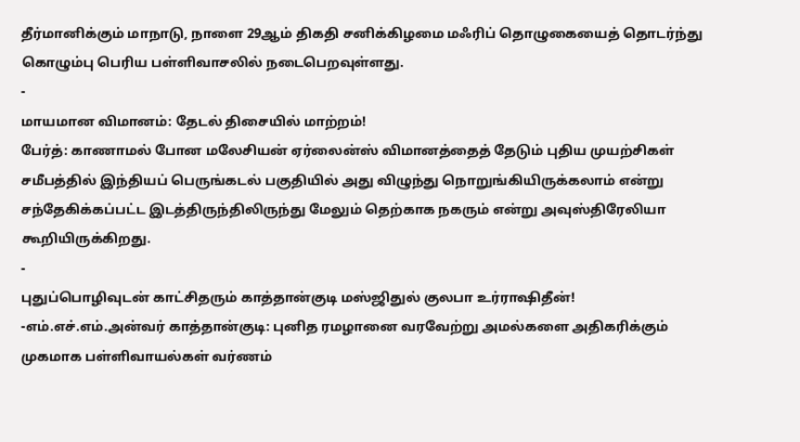தீர்மானிக்கும் மாநாடு, நாளை 29ஆம் திகதி சனிக்கிழமை மஃரிப் தொழுகையைத் தொடர்ந்து கொழும்பு பெரிய பள்ளிவாசலில் நடைபெறவுள்ளது.
-
மாயமான விமானம்: தேடல் திசையில் மாற்றம்!
பேர்த்: காணாமல் போன மலேசியன் ஏர்லைன்ஸ் விமானத்தைத் தேடும் புதிய முயற்சிகள் சமீபத்தில் இந்தியப் பெருங்கடல் பகுதியில் அது விழுந்து நொறுங்கியிருக்கலாம் என்று சந்தேகிக்கப்பட்ட இடத்திருந்திலிருந்து மேலும் தெற்காக நகரும் என்று அவுஸ்திரேலியா கூறியிருக்கிறது.
-
புதுப்பொழிவுடன் காட்சிதரும் காத்தான்குடி மஸ்ஜிதுல் குலபா உர்ராஷிதீன்!
-எம்.எச்.எம்.அன்வர் காத்தான்குடி: புனித ரமழானை வரவேற்று அமல்களை அதிகரிக்கும் முகமாக பள்ளிவாயல்கள் வர்ணம்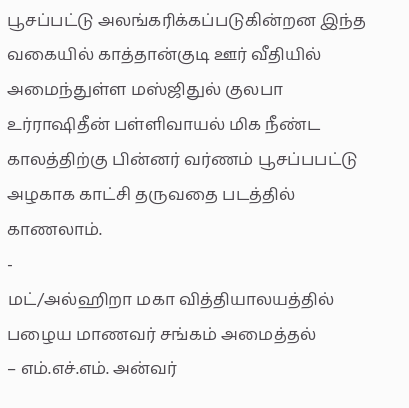பூசப்பட்டு அலங்கரிக்கப்படுகின்றன இந்த வகையில் காத்தான்குடி ஊர் வீதியில் அமைந்துள்ள மஸ்ஜிதுல் குலபா உர்ராஷிதீன் பள்ளிவாயல் மிக நீண்ட காலத்திற்கு பின்னர் வர்ணம் பூசப்பபட்டு அழகாக காட்சி தருவதை படத்தில் காணலாம்.
-
மட்/அல்ஹிறா மகா வித்தியாலயத்தில் பழைய மாணவர் சங்கம் அமைத்தல்
– எம்.எச்.எம். அன்வர்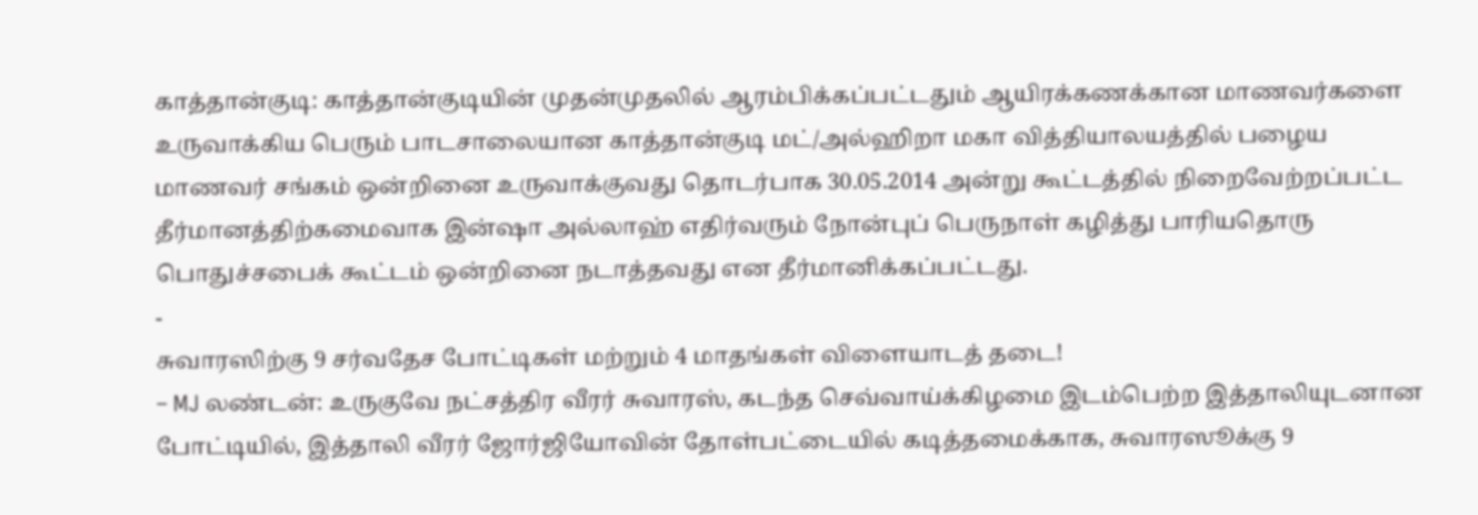காத்தான்குடி: காத்தான்குடியின் முதன்முதலில் ஆரம்பிக்கப்பட்டதும் ஆயிரக்கணக்கான மாணவர்களை உருவாக்கிய பெரும் பாடசாலையான காத்தான்குடி மட்/அல்ஹிறா மகா வித்தியாலயத்தில் பழைய மாணவர் சங்கம் ஒன்றினை உருவாக்குவது தொடர்பாக 30.05.2014 அன்று கூட்டத்தில் நிறைவேற்றப்பட்ட தீர்மானத்திற்கமைவாக இன்ஷா அல்லாஹ் எதிர்வரும் நோன்புப் பெருநாள் கழித்து பாரியதொரு பொதுச்சபைக் கூட்டம் ஒன்றினை நடாத்தவது என தீர்மானிக்கப்பட்டது.
-
சுவாரஸிற்கு 9 சர்வதேச போட்டிகள் மற்றும் 4 மாதங்கள் விளையாடத் தடை!
– MJ லண்டன்: உருகுவே நட்சத்திர வீரர் சுவாரஸ், கடந்த செவ்வாய்க்கிழமை இடம்பெற்ற இத்தாலியுடனான போட்டியில், இத்தாலி வீரர் ஜோர்ஜியோவின் தோள்பட்டையில் கடித்தமைக்காக, சுவாரஸூக்கு 9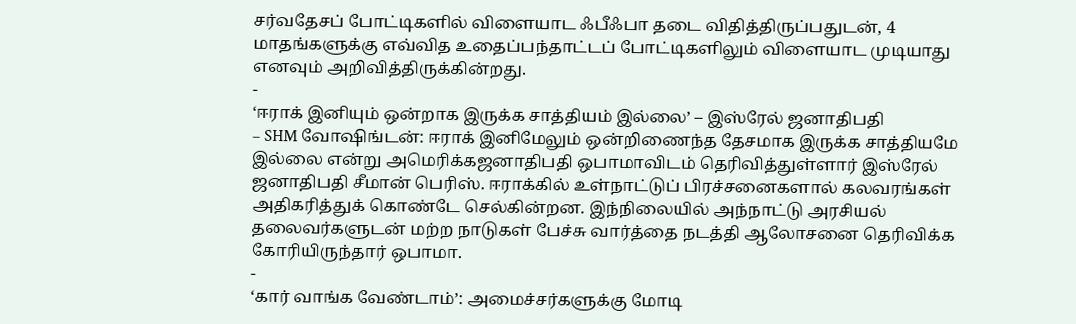சர்வதேசப் போட்டிகளில் விளையாட ஃபீஃபா தடை விதித்திருப்பதுடன், 4 மாதங்களுக்கு எவ்வித உதைப்பந்தாட்டப் போட்டிகளிலும் விளையாட முடியாது எனவும் அறிவித்திருக்கின்றது.
-
‘ஈராக் இனியும் ஒன்றாக இருக்க சாத்தியம் இல்லை’ – இஸ்ரேல் ஜனாதிபதி
– SHM வோஷிங்டன்: ஈராக் இனிமேலும் ஒன்றிணைந்த தேசமாக இருக்க சாத்தியமே இல்லை என்று அமெரிக்கஜனாதிபதி ஒபாமாவிடம் தெரிவித்துள்ளார் இஸ்ரேல் ஜனாதிபதி சீமான் பெரிஸ். ஈராக்கில் உள்நாட்டுப் பிரச்சனைகளால் கலவரங்கள் அதிகரித்துக் கொண்டே செல்கின்றன. இந்நிலையில் அந்நாட்டு அரசியல் தலைவர்களுடன் மற்ற நாடுகள் பேச்சு வார்த்தை நடத்தி ஆலோசனை தெரிவிக்க கோரியிருந்தார் ஒபாமா.
-
‘கார் வாங்க வேண்டாம்’: அமைச்சர்களுக்கு மோடி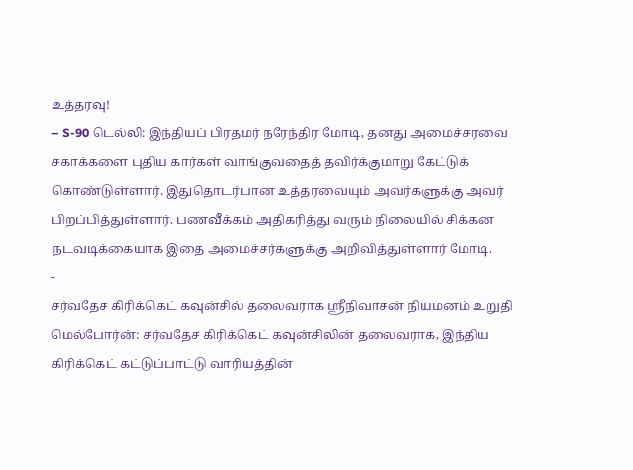உத்தரவு!
– S-90 டெல்லி: இந்தியப் பிரதமர் நரேந்திர மோடி, தனது அமைச்சரவை சகாக்களை புதிய கார்கள் வாங்குவதைத் தவிர்க்குமாறு கேட்டுக் கொண்டுள்ளார். இதுதொடர்பான உத்தரவையும் அவர்களுக்கு அவர் பிறப்பித்துள்ளார். பணவீக்கம் அதிகரித்து வரும் நிலையில் சிக்கன நடவடிக்கையாக இதை அமைச்சர்களுக்கு அறிவித்துள்ளார் மோடி.
-
சர்வதேச கிரிக்கெட் கவுன்சில் தலைவராக ஸ்ரீநிவாசன் நியமனம் உறுதி
மெல்போர்ன்: சர்வதேச கிரிக்கெட் கவுன்சிலின் தலைவராக, இந்திய கிரிக்கெட் கட்டுப்பாட்டு வாரியத்தின்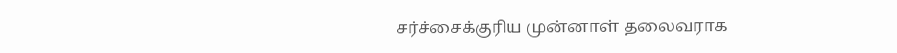சர்ச்சைக்குரிய முன்னாள் தலைவராக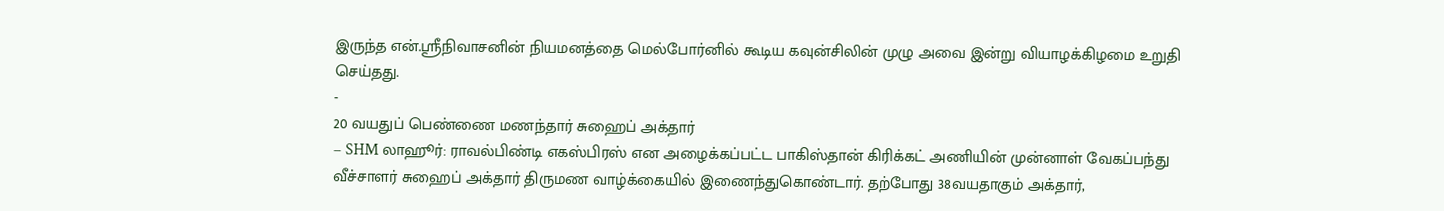இருந்த என்.ஸ்ரீநிவாசனின் நியமனத்தை மெல்போர்னில் கூடிய கவுன்சிலின் முழு அவை இன்று வியாழக்கிழமை உறுதி செய்தது.
-
20 வயதுப் பெண்ணை மணந்தார் சுஹைப் அக்தார்
– SHM லாஹூர்: ராவல்பிண்டி எகஸ்பிரஸ் என அழைக்கப்பட்ட பாகிஸ்தான் கிரிக்கட் அணியின் முன்னாள் வேகப்பந்து வீச்சாளர் சுஹைப் அக்தார் திருமண வாழ்க்கையில் இணைந்துகொண்டார். தற்போது 38வயதாகும் அக்தார்,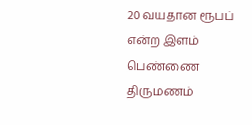20 வயதான ரூபப் என்ற இளம் பெண்ணை திருமணம்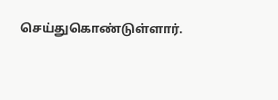செய்துகொண்டுள்ளார்.